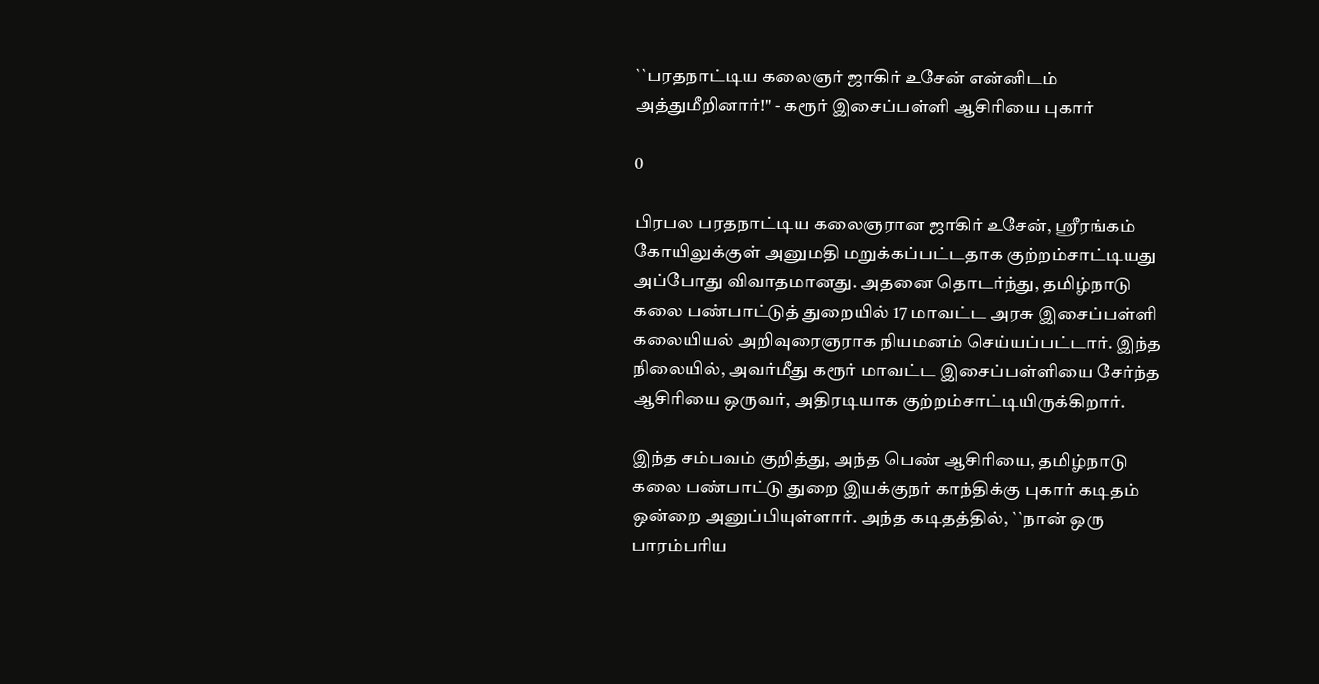``பரதநாட்டிய கலைஞர் ஜாகிர் உசேன் என்னிடம் அத்துமீறினார்!" - கரூர் இசைப்பள்ளி ஆசிரியை புகார்

0

பிரபல பரதநாட்டிய கலைஞரான ஜாகிர் உசேன், ஸ்ரீரங்கம் கோயிலுக்குள் அனுமதி மறுக்கப்பட்டதாக குற்றம்சாட்டியது அப்போது விவாதமானது. அதனை தொடர்ந்து, தமிழ்நாடு கலை பண்பாட்டுத் துறையில் 17 மாவட்ட அரசு இசைப்பள்ளி கலையியல் அறிவுரைஞராக நியமனம் செய்யப்பட்டார். இந்த நிலையில், அவர்மீது கரூர் மாவட்ட இசைப்பள்ளியை சேர்ந்த ஆசிரியை ஒருவர், அதிரடியாக குற்றம்சாட்டியிருக்கிறார்.

இந்த சம்பவம் குறித்து, அந்த பெண் ஆசிரியை, தமிழ்நாடு கலை பண்பாட்டு துறை இயக்குநர் காந்திக்கு புகார் கடிதம் ஒன்றை அனுப்பியுள்ளார். அந்த கடிதத்தில், ``நான் ஒரு பாரம்பரிய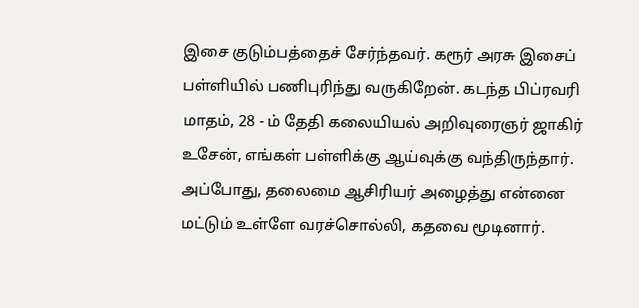இசை குடும்பத்தைச் சேர்ந்தவர். கரூர் அரசு இசைப் பள்ளியில் பணிபுரிந்து வருகிறேன். கடந்த பிப்ரவரி மாதம், 28 - ம் தேதி கலையியல் அறிவுரைஞர் ஜாகிர் உசேன், எங்கள் பள்ளிக்கு ஆய்வுக்கு வந்திருந்தார். அப்போது, தலைமை ஆசிரியர் அழைத்து என்னை மட்டும் உள்ளே வரச்சொல்லி, கதவை மூடினார்.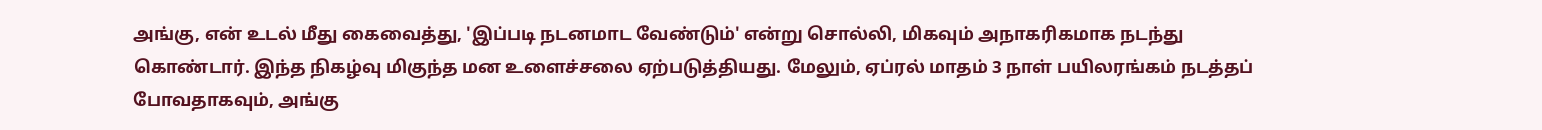அங்கு, என் உடல் மீது கைவைத்து, 'இப்படி நடனமாட வேண்டும்' என்று சொல்லி, மிகவும் அநாகரிகமாக நடந்து கொண்டார். இந்த நிகழ்வு மிகுந்த மன உளைச்சலை ஏற்படுத்தியது. மேலும், ஏப்ரல் மாதம் 3 நாள் பயிலரங்கம் நடத்தப் போவதாகவும், அங்கு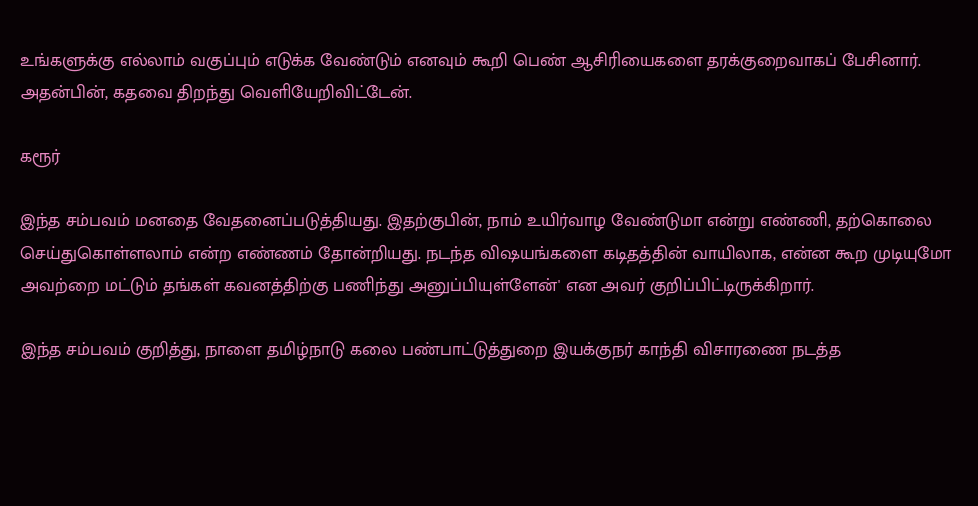உங்களுக்கு எல்லாம் வகுப்பும் எடுக்க வேண்டும் எனவும் கூறி பெண் ஆசிரியைகளை தரக்குறைவாகப் பேசினார். அதன்பின், கதவை திறந்து வெளியேறிவிட்டேன்.

கரூர்

இந்த சம்பவம் மனதை வேதனைப்படுத்தியது. இதற்குபின், நாம் உயிர்வாழ வேண்டுமா என்று எண்ணி, தற்கொலை செய்துகொள்ளலாம் என்ற எண்ணம் தோன்றியது. நடந்த விஷயங்களை கடிதத்தின் வாயிலாக, என்ன கூற முடியுமோ அவற்றை மட்டும் தங்கள் கவனத்திற்கு பணிந்து அனுப்பியுள்ளேன்' என அவர் குறிப்பிட்டிருக்கிறார்.

இந்த சம்பவம் குறித்து, நாளை தமிழ்நாடு கலை பண்பாட்டுத்துறை இயக்குநர் காந்தி விசாரணை நடத்த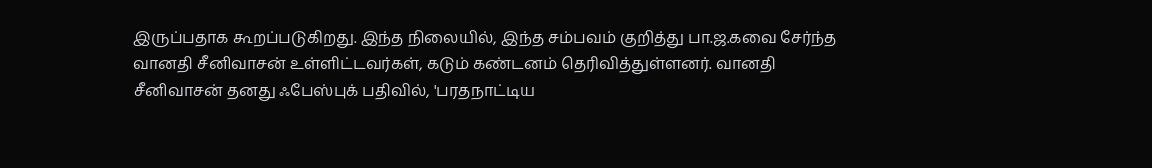இருப்பதாக கூறப்படுகிறது. இந்த நிலையில், இந்த சம்பவம் குறித்து பா.ஜ.கவை சேர்ந்த வானதி சீனிவாசன் உள்ளிட்டவர்கள், கடும் கண்டனம் தெரிவித்துள்ளனர். வானதி சீனிவாசன் தனது ஃபேஸ்புக் பதிவில், 'பரதநாட்டிய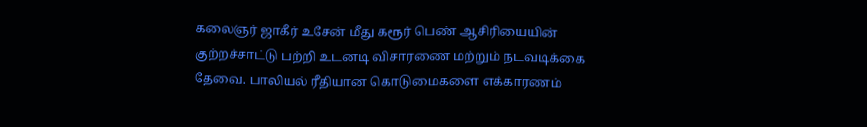கலைஞர் ஜாகீர் உசேன் மீது கரூர் பெண் ஆசிரியையின் குற்றச்சாட்டு பற்றி உடனடி விசாரணை மற்றும் நடவடிக்கை தேவை. பாலியல் ரீதியான கொடுமைகளை எக்காரணம்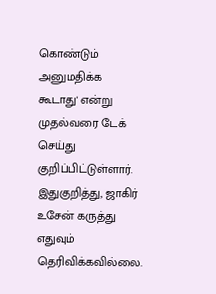கொண்டும் அனுமதிக்க கூடாது' என்று முதல்வரை டேக் செய்து குறிப்பிட்டுள்ளார். இதுகுறித்து, ஜாகிர் உசேன் கருத்து எதுவும் தெரிவிக்கவில்லை.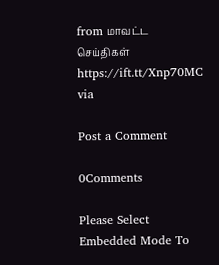from மாவட்ட செய்திகள் https://ift.tt/Xnp70MC
via

Post a Comment

0Comments

Please Select Embedded Mode To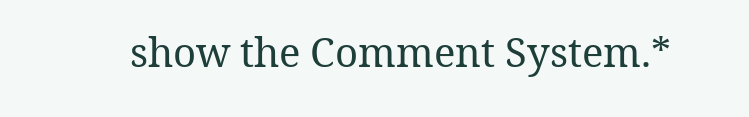show the Comment System.*